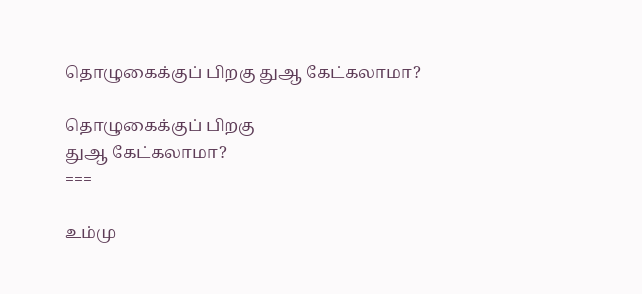தொழுகைக்குப் பிறகு துஆ கேட்கலாமா?

தொழுகைக்குப் பிறகு
துஆ கேட்கலாமா?
===

உம்மு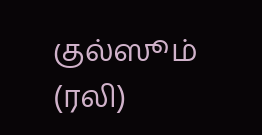குல்ஸூம் (ரலி)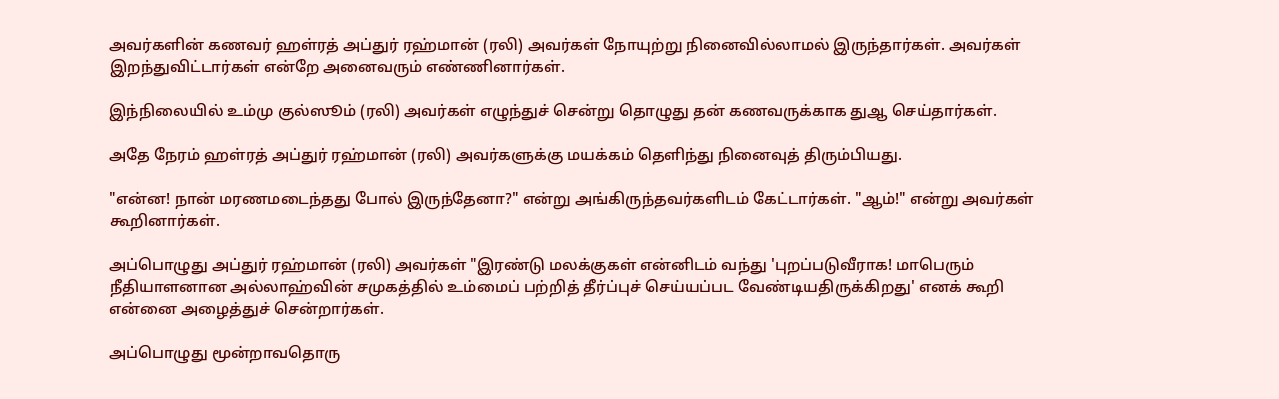அவர்களின் கணவர் ஹள்ரத் அப்துர் ரஹ்மான் (ரலி) அவர்கள் நோயுற்று நினைவில்லாமல் இருந்தார்கள். அவர்கள் இறந்துவிட்டார்கள் என்றே அனைவரும் எண்ணினார்கள்.

இந்நிலையில் உம்மு குல்ஸூம் (ரலி) அவர்கள் எழுந்துச் சென்று தொழுது தன் கணவருக்காக துஆ செய்தார்கள்.

அதே நேரம் ஹள்ரத் அப்துர் ரஹ்மான் (ரலி) அவர்களுக்கு மயக்கம் தெளிந்து நினைவுத் திரும்பியது.

"என்ன! நான் மரணமடைந்தது போல் இருந்தேனா?" என்று அங்கிருந்தவர்களிடம் கேட்டார்கள். "ஆம்!" என்று அவர்கள் கூறினார்கள்.

அப்பொழுது அப்துர் ரஹ்மான் (ரலி) அவர்கள் "இரண்டு மலக்குகள் என்னிடம் வந்து 'புறப்படுவீராக! மாபெரும் நீதியாளனான அல்லாஹ்வின் சமுகத்தில் உம்மைப் பற்றித் தீர்ப்புச் செய்யப்பட வேண்டியதிருக்கிறது' எனக் கூறி என்னை அழைத்துச் சென்றார்கள்.

அப்பொழுது மூன்றாவதொரு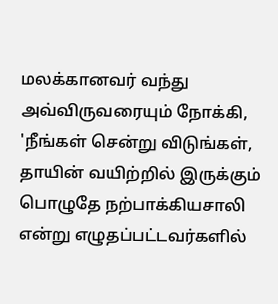மலக்கானவர் வந்து அவ்விருவரையும் நோக்கி, 'நீங்கள் சென்று விடுங்கள், தாயின் வயிற்றில் இருக்கும் பொழுதே நற்பாக்கியசாலி என்று எழுதப்பட்டவர்களில்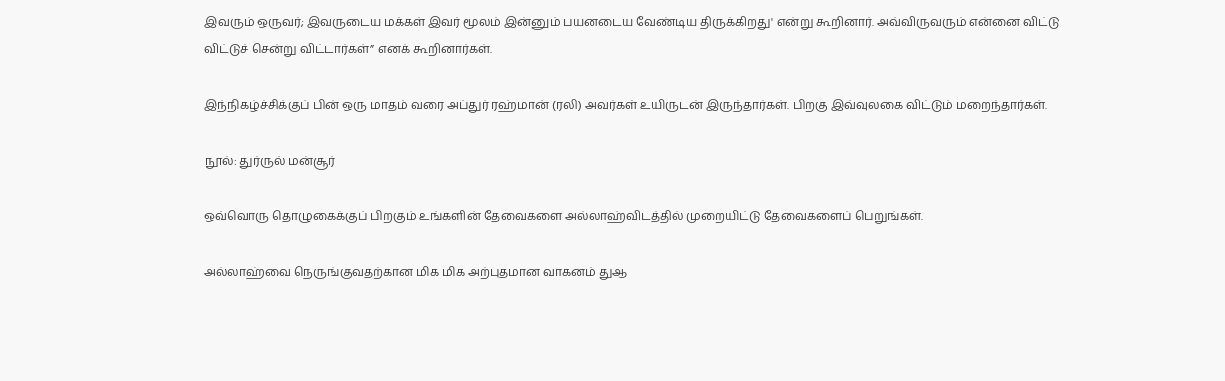இவரும் ஒருவர்; இவருடைய மக்கள் இவர் மூலம் இன்னும் பயனடைய வேண்டிய திருக்கிறது' என்று கூறினார். அவ்விருவரும் என்னை விட்டு விட்டுச் சென்று விட்டார்கள்” எனக் கூறினார்கள்.

இந்நிகழ்ச்சிக்குப் பின் ஒரு மாதம் வரை அப்துர் ரஹ்மான் (ரலி) அவர்கள் உயிருடன் இருந்தார்கள். பிறகு இவ்வுலகை விட்டும் மறைந்தார்கள்.

நூல்: துர்ருல் மன்சூர்

ஒவ்வொரு தொழுகைக்குப் பிறகும் உங்களின் தேவைகளை அல்லாஹ்விடத்தில் முறையிட்டு தேவைகளைப் பெறுங்கள்.

அல்லாஹ்வை நெருங்குவதற்கான மிக மிக அற்புதமான வாகனம் துஆ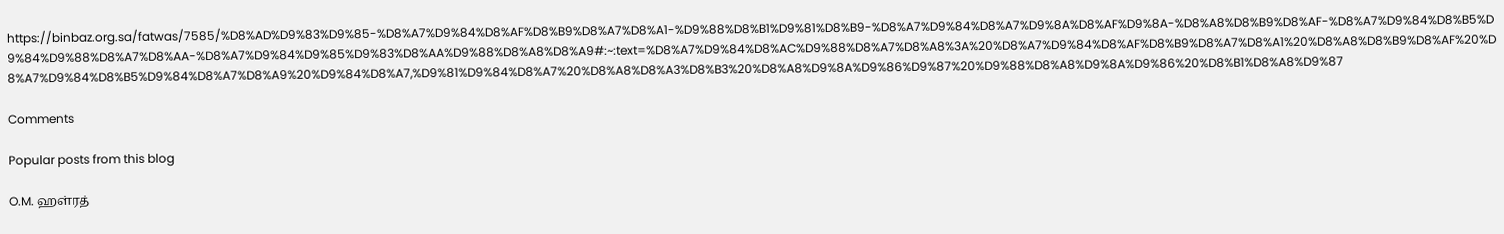https://binbaz.org.sa/fatwas/7585/%D8%AD%D9%83%D9%85-%D8%A7%D9%84%D8%AF%D8%B9%D8%A7%D8%A1-%D9%88%D8%B1%D9%81%D8%B9-%D8%A7%D9%84%D8%A7%D9%8A%D8%AF%D9%8A-%D8%A8%D8%B9%D8%AF-%D8%A7%D9%84%D8%B5%D9%84%D9%88%D8%A7%D8%AA-%D8%A7%D9%84%D9%85%D9%83%D8%AA%D9%88%D8%A8%D8%A9#:~:text=%D8%A7%D9%84%D8%AC%D9%88%D8%A7%D8%A8%3A%20%D8%A7%D9%84%D8%AF%D8%B9%D8%A7%D8%A1%20%D8%A8%D8%B9%D8%AF%20%D8%A7%D9%84%D8%B5%D9%84%D8%A7%D8%A9%20%D9%84%D8%A7,%D9%81%D9%84%D8%A7%20%D8%A8%D8%A3%D8%B3%20%D8%A8%D9%8A%D9%86%D9%87%20%D9%88%D8%A8%D9%8A%D9%86%20%D8%B1%D8%A8%D9%87

Comments

Popular posts from this blog

O.M. ஹள்ரத்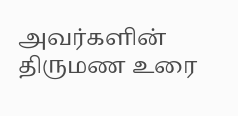அவர்களின் திருமண உரை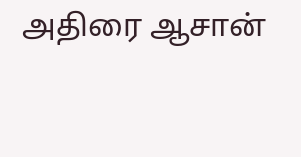அதிரை ஆசான்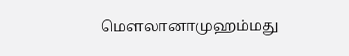மௌலானாமுஹம்மது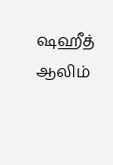ஷஹீத் ஆலிம்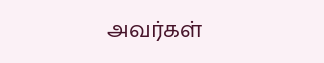அவர்கள்